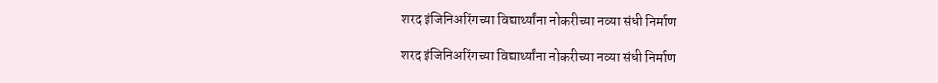शरद इंजिनिअरिंगच्या विद्यार्थ्यांना नोकरीच्या नव्या संधी निर्माण

शरद इंजिनिअरिंगच्या विद्यार्थ्यांना नोकरीच्या नव्या संधी निर्माण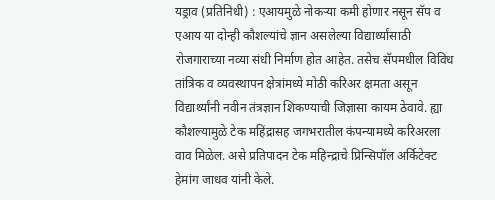यड्राव (प्रतिनिधी) : एआयमुळे नोकऱ्या कमी होणार नसून सॅप व एआय या दोन्ही कौशल्यांचे ज्ञान असलेल्या विद्यार्थ्यांसाठी रोजगाराच्या नव्या संधी निर्माण होत आहेत. तसेच सॅपमधील विविध तांत्रिक व व्यवस्थापन क्षेत्रांमध्ये मोठी करिअर क्षमता असून विद्यार्थ्यांनी नवीन तंत्रज्ञान शिकण्याची जिज्ञासा कायम ठेवावे. ह्या कौशल्यामुळे टेक महिंद्रासह जगभरातील कंपन्यामध्ये करिअरला वाव मिळेल. असे प्रतिपादन टेक महिन्द्राचे प्रिन्सिपॉल अर्किटेक्ट हेमांग जाधव यांनी केले.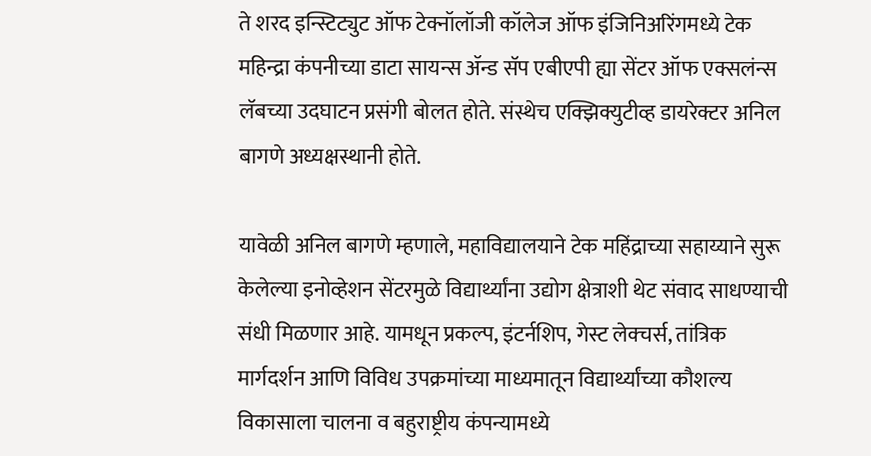ते शरद इन्स्टिट्युट ऑफ टेक्नॉलॉजी कॉलेज ऑफ इंजिनिअरिंगमध्ये टेक महिन्द्रा कंपनीच्या डाटा सायन्स ॲन्ड सॅप एबीएपी ह्या सेंटर ऑफ एक्सलंन्स लॅबच्या उदघाटन प्रसंगी बोलत होते. संस्थेच एक्झिक्युटीव्ह डायरेक्टर अनिल बागणे अध्यक्षस्थानी होते.

यावेळी अनिल बागणे म्हणाले, महाविद्यालयाने टेक महिंद्राच्या सहाय्याने सुरू केलेल्या इनोव्हेशन सेंटरमुळे विद्यार्थ्यांना उद्योग क्षेत्राशी थेट संवाद साधण्याची संधी मिळणार आहे. यामधून प्रकल्प, इंटर्नशिप, गेस्ट लेक्चर्स, तांत्रिक मार्गदर्शन आणि विविध उपक्रमांच्या माध्यमातून विद्यार्थ्यांच्या कौशल्य विकासाला चालना व बहुराष्ट्रीय कंपन्यामध्ये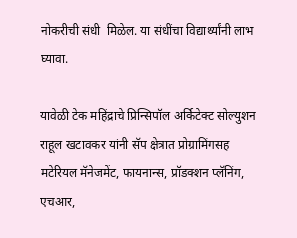नोकरीची संधी  मिळेल. या संधींचा विद्यार्थ्यांनी लाभ घ्यावा.

यावेळी टेक महिंद्राचे प्रिन्सिपॉल अर्किटेक्ट सोल्युशन राहूल खटावकर यांनी सॅप क्षेत्रात प्रोग्रामिंगसह मटेरियल मॅनेजमेंट, फायनान्स, प्रॉडक्शन प्लॅनिंग, एचआर,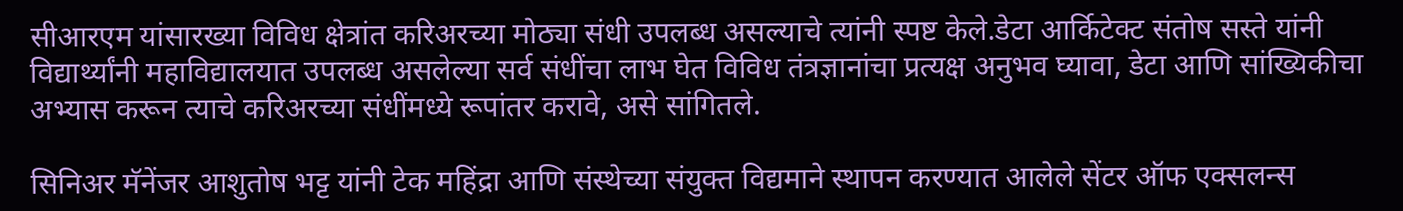सीआरएम यांसारख्या विविध क्षेत्रांत करिअरच्या मोठ्या संधी उपलब्ध असल्याचे त्यांनी स्पष्ट केले.डेटा आर्किटेक्ट संतोष सस्ते यांनी विद्यार्थ्यांनी महाविद्यालयात उपलब्ध असलेल्या सर्व संधींचा लाभ घेत विविध तंत्रज्ञानांचा प्रत्यक्ष अनुभव घ्यावा, डेटा आणि सांख्यिकीचा अभ्यास करून त्याचे करिअरच्या संधींमध्ये रूपांतर करावे, असे सांगितले.

सिनिअर मॅनेंजर आशुतोष भट्ट यांनी टेक महिंद्रा आणि संस्थेच्या संयुक्त विद्यमाने स्थापन करण्यात आलेले सेंटर ऑफ एक्सलन्स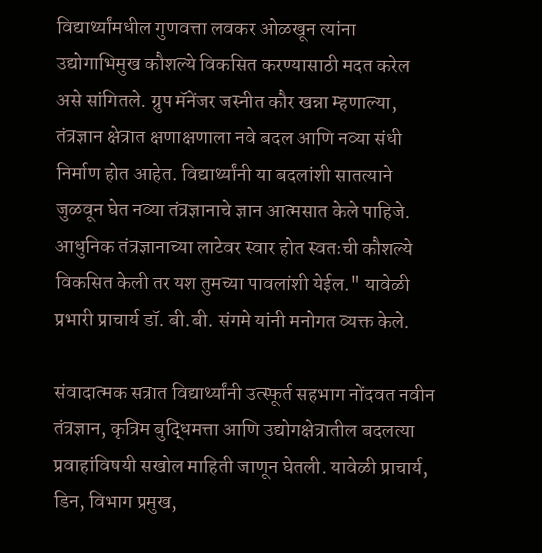विद्यार्थ्यांमधील गुणवत्ता लवकर ओळखून त्यांना उद्योगाभिमुख कौशल्ये विकसित करण्यासाठी मदत करेल असे सांगितले. ग्रुप मॅनेंजर जस्नीत कौर खन्ना म्हणाल्या, तंत्रज्ञान क्षेत्रात क्षणाक्षणाला नवे बदल आणि नव्या संधी निर्माण होत आहेत. विद्यार्थ्यांनी या बदलांशी सातत्याने जुळवून घेत नव्या तंत्रज्ञानाचे ज्ञान आत्मसात केले पाहिजे. आधुनिक तंत्रज्ञानाच्या लाटेवर स्वार होत स्वतःची कौशल्ये विकसित केली तर यश तुमच्या पावलांशी येईल." यावेळी प्रभारी प्राचार्य डॉ. बी.बी. संगमे यांनी मनोगत व्यक्त केले.

संवादात्मक सत्रात विद्यार्थ्यांनी उत्स्फूर्त सहभाग नोंदवत नवीन तंत्रज्ञान, कृत्रिम बुद्धिमत्ता आणि उद्योगक्षेत्रातील बदलत्या प्रवाहांविषयी सखोल माहिती जाणून घेतली. यावेळी प्राचार्य, डिन, विभाग प्रमुख,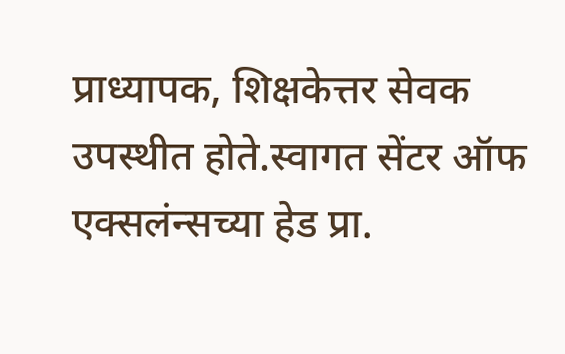प्राध्यापक, शिक्षकेत्तर सेवक उपस्थीत होते.स्वागत सेंटर ऑफ एक्सलंन्सच्या हेड प्रा.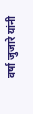वर्षा जुजारे यांनी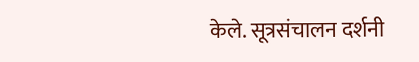केले. सूत्रसंचालन दर्शनी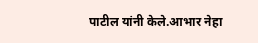पाटील यांनी केले.आभार नेहा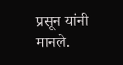प्रसून यांनी मानले.